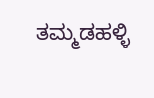ತಮ್ಮಡಹಳ್ಳಿ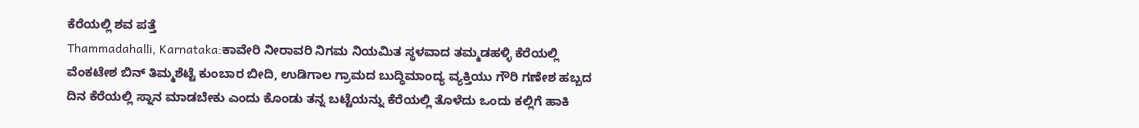ಕೆರೆಯಲ್ಲಿ ಶವ ಪತ್ತೆ
Thammadahalli, Karnataka:ಕಾವೇರಿ ನೀರಾವರಿ ನಿಗಮ ನಿಯಮಿತ ಸ್ಥಳವಾದ ತಮ್ಮಡಹಳ್ಳಿ ಕೆರೆಯಲ್ಲಿ ವೆಂಕಟೇಶ ಬಿನ್ ತಿಮ್ಮಶೆಟ್ಟೆ ಕುಂಬಾರ ಬೀದಿ, ಉಡಿಗಾಲ ಗ್ರಾಮದ ಬುದ್ಧಿಮಾಂದ್ಯ ವ್ಯಕ್ತಿಯು ಗೌರಿ ಗಣೇಶ ಹಬ್ಬದ ದಿನ ಕೆರೆಯಲ್ಲಿ ಸ್ನಾನ ಮಾಡಬೇಕು ಎಂದು ಕೊಂಡು ತನ್ನ ಬಟ್ಟೆಯನ್ನು ಕೆರೆಯಲ್ಲಿ ತೊಳೆದು ಒಂದು ಕಲ್ಲಿಗೆ ಹಾಕಿ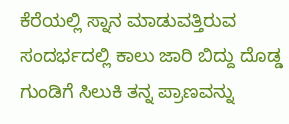ಕೆರೆಯಲ್ಲಿ ಸ್ನಾನ ಮಾಡುವತ್ತಿರುವ ಸಂದರ್ಭದಲ್ಲಿ ಕಾಲು ಜಾರಿ ಬಿದ್ದು ದೊಡ್ಡ ಗುಂಡಿಗೆ ಸಿಲುಕಿ ತನ್ನ ಪ್ರಾಣವನ್ನು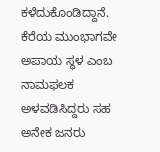ಕಳೆದುಕೊಂಡಿದ್ದಾನೆ. ಕೆರೆಯ ಮುಂಭಾಗವೇ ಅಪಾಯ ಸ್ಥಳ ಎಂಬ ನಾಮಫಲಕ ಅಳವಡಿಸಿದ್ದರು ಸಹ ಅನೇಕ ಜನರು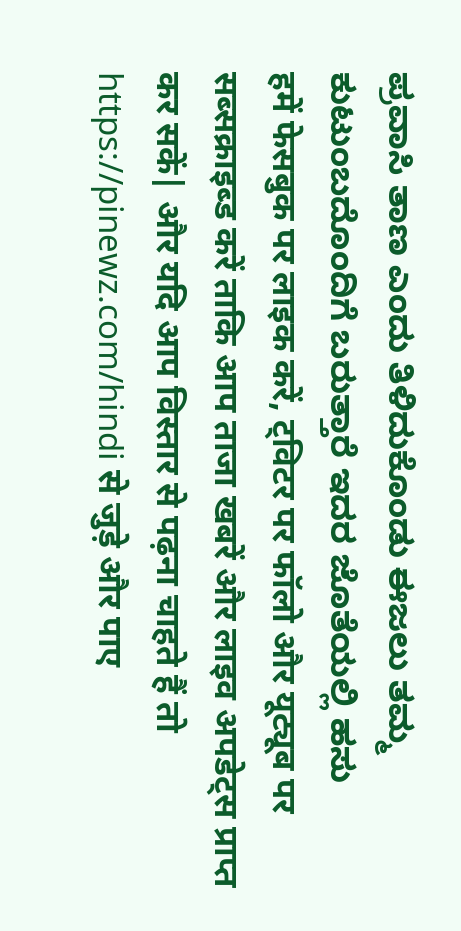ಪ್ರವಾಸಿ ತಾಣ ಎಂದು ತಿಳಿದುಕೊಂಡು ಈಜಲು ತಮ್ಮ ಕುಟುಂಬದೊಂದಿಗೆ ಬರುತ್ತಾರೆ ಇದರ ಜೊತೆಯಲ್ಲಿ ಹಸು
हमें फेसबुक पर लाइक करें, ट्विटर पर फॉलो और यूट्यूब पर सब्सक्राइब्ड करें ताकि आप ताजा खबरें और लाइव अपडेट्स प्राप्त कर सकें| और यदि आप विस्तार से पढ़ना चाहते हैं तो https://pinewz.com/hindi से जुड़े और पाए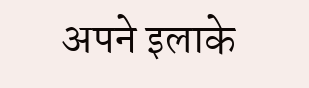अपने इलाके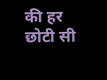की हर छोटी सी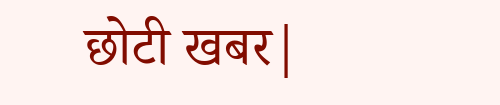छोटी खबर|